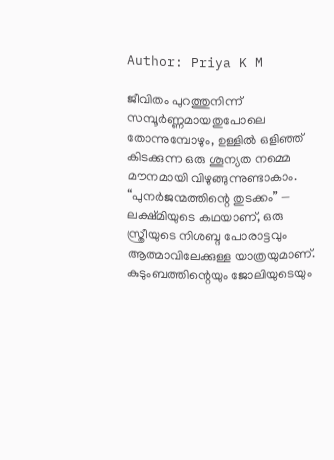Author: Priya K M

ജീവിതം പുറത്തുനിന്ന് സമ്പൂർണ്ണമായതുപോലെ തോന്നുമ്പോഴും, ഉള്ളിൽ ഒളിഞ്ഞ് കിടക്കുന്ന ഒരു ശൂന്യത നമ്മെ മൗനമായി വിഴുങ്ങുന്നുണ്ടാകാം. “പുനർജന്മത്തിന്റെ തുടക്കം” — ലക്ഷ്മിയുടെ കഥയാണ്, ഒരു സ്ത്രീയുടെ നിശബ്ദ പോരാട്ടവും ആത്മാവിലേക്കുള്ള യാത്രയുമാണ്. കുടുംബത്തിന്റെയും ജോലിയുടെയും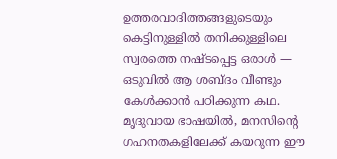ഉത്തരവാദിത്തങ്ങളുടെയും കെട്ടിനുള്ളിൽ തനിക്കുള്ളിലെ സ്വരത്തെ നഷ്ടപ്പെട്ട ഒരാൾ — ഒടുവിൽ ആ ശബ്ദം വീണ്ടും കേൾക്കാൻ പഠിക്കുന്ന കഥ. മൃദുവായ ഭാഷയിൽ, മനസിന്റെ ഗഹനതകളിലേക്ക് കയറുന്ന ഈ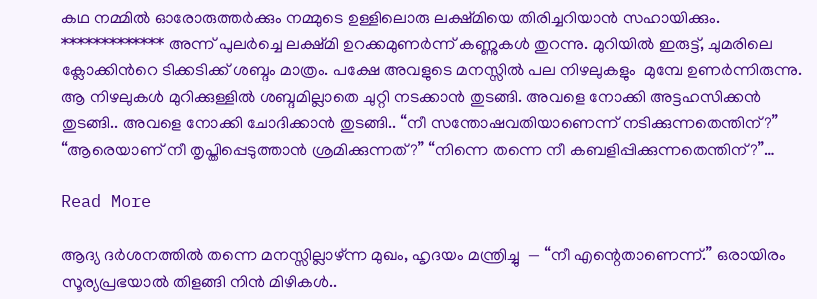കഥ നമ്മിൽ ഓരോരുത്തർക്കും നമ്മുടെ ഉള്ളിലൊരു ലക്ഷ്മിയെ തിരിച്ചറിയാൻ സഹായിക്കും. ************* അന്ന് പുലർച്ചെ ലക്ഷ്മി ഉറക്കമുണർന്ന് കണ്ണുകൾ തുറന്നു. മുറിയിൽ ഇരുട്ട്, ചുമരിലെ ക്ലോക്കിന്‍റെ ടിക്കടിക്ക് ശബ്ദം മാത്രം. പക്ഷേ അവളുടെ മനസ്സിൽ പല നിഴലുകളും  മുമ്പേ ഉണർന്നിരുന്നു. ആ നിഴലുകള്‍ മുറിക്കുള്ളില്‍ ശബ്ദമില്ലാതെ ചുറ്റി നടക്കാന്‍ തുടങ്ങി. അവളെ നോക്കി അട്ടഹസിക്കന്‍  തുടങ്ങി.. അവളെ നോക്കി ചോദിക്കാന്‍ തുടങ്ങി.. “നീ സന്തോഷവതിയാണെന്ന് നടിക്കുന്നതെന്തിന്?” “ആരെയാണ് നീ തൃപ്തിപ്പെടുത്താന്‍ ശ്രമിക്കുന്നത്?” “നിന്നെ തന്നെ നീ കബളിപ്പിക്കുന്നതെന്തിന്?”…

Read More

ആദ്യ ദര്‍ശനത്തില്‍ തന്നെ മനസ്സില്ലാഴ്ന്ന മുഖം, ഹൃദയം മന്ത്രിച്ചു  — “നീ എന്റെതാണെന്ന്.” ഒരായിരം സൂര്യപ്രഭയാല്‍ തിളങ്ങി നിന്‍ മിഴികള്‍..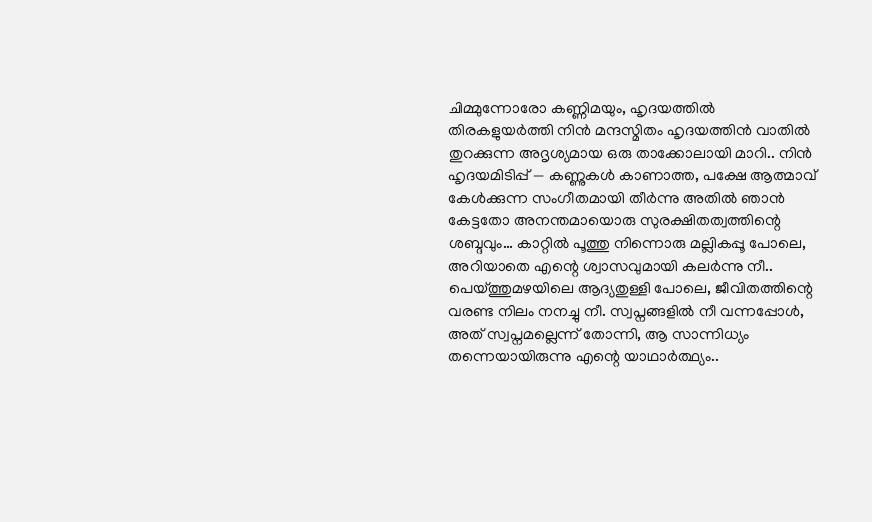ചിമ്മുന്നോരോ കണ്ണിമയും, ഹൃദയത്തിൽ തിരകളുയർത്തി നിന്‍ മന്ദസ്മിതം ഹൃദയത്തിൻ വാതിൽ തുറക്കുന്ന അദൃശ്യമായ ഒരു താക്കോലായി മാറി.. നിന്‍ ഹൃദയമിടിപ്പ് — കണ്ണുകൾ കാണാത്ത, പക്ഷേ ആത്മാവ് കേൾക്കുന്ന സംഗീതമായി തീര്‍ന്നു അതില്‍ ഞാൻ കേട്ടതോ അനന്തമായൊരു സുരക്ഷിതത്വത്തിന്റെ ശബ്ദവും… കാറ്റിൽ പൂത്തു നിന്നൊരു മല്ലികപ്പൂ പോലെ, അറിയാതെ എന്റെ ശ്വാസവുമായി കലർന്നു നീ.. പെയ്ത്തുമഴയിലെ ആദ്യതുള്ളി പോലെ, ജീവിതത്തിന്റെ വരണ്ട നിലം നനച്ചു നീ. സ്വപ്നങ്ങളിൽ നീ വന്നപ്പോൾ, അത് സ്വപ്നമല്ലെന്ന് തോന്നി, ആ സാന്നിധ്യം തന്നെയായിരുന്നു എന്റെ യാഥാർത്ഥ്യം..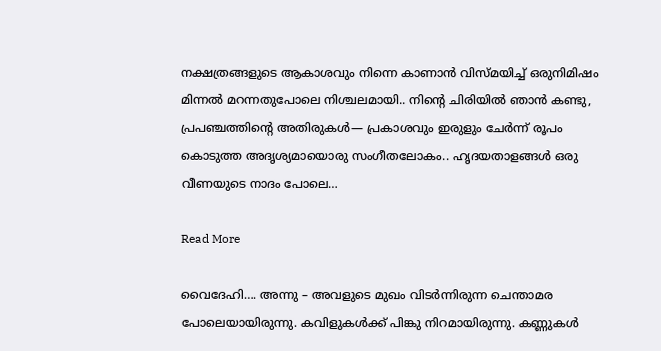നക്ഷത്രങ്ങളുടെ ആകാശവും നിന്നെ കാണാൻ വിസ്മയിച്ച് ഒരുനിമിഷം മിന്നൽ മറന്നതുപോലെ നിശ്ചലമായി.. നിന്റെ ചിരിയിൽ ഞാൻ കണ്ടു, പ്രപഞ്ചത്തിന്റെ അതിരുകൾ— പ്രകാശവും ഇരുളും ചേർന്ന് രൂപം കൊടുത്ത അദൃശ്യമായൊരു സംഗീതലോകം.. ഹൃദയതാളങ്ങൾ ഒരു വീണയുടെ നാദം പോലെ…

Read More

വൈദേഹി…. അന്നു – അവളുടെ മുഖം വിടര്‍ന്നിരുന്ന ചെന്താമര പോലെയായിരുന്നു. കവിളുകള്‍ക്ക് പിങ്കു നിറമായിരുന്നു. കണ്ണുകൾ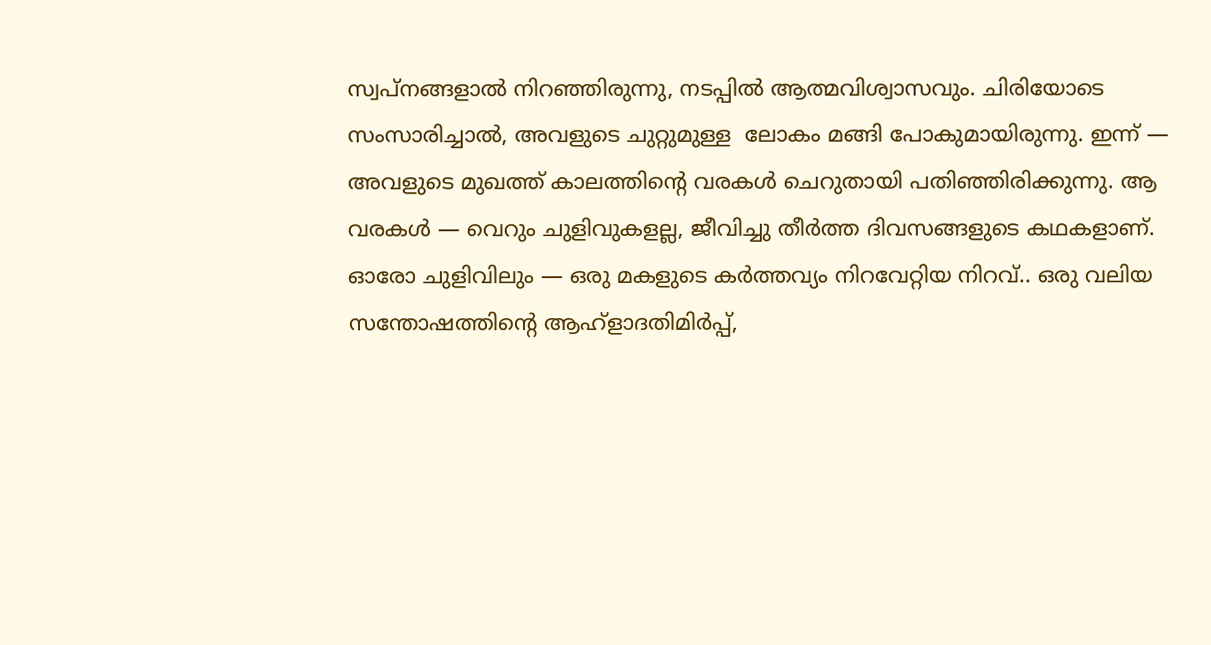സ്വപ്നങ്ങളാൽ നിറഞ്ഞിരുന്നു, നടപ്പിൽ ആത്മവിശ്വാസവും. ചിരിയോടെ സംസാരിച്ചാൽ, അവളുടെ ചുറ്റുമുള്ള  ലോകം മങ്ങി പോകുമായിരുന്നു. ഇന്ന് — അവളുടെ മുഖത്ത് കാലത്തിന്റെ വരകൾ ചെറുതായി പതിഞ്ഞിരിക്കുന്നു. ആ വരകൾ — വെറും ചുളിവുകളല്ല, ജീവിച്ചു തീര്‍ത്ത ദിവസങ്ങളുടെ കഥകളാണ്. ഓരോ ചുളിവിലും — ഒരു മകളുടെ കര്‍ത്തവ്യം നിറവേറ്റിയ നിറവ്.. ഒരു വലിയ സന്തോഷത്തിന്റെ ആഹ്ളാദതിമിര്‍പ്പ്,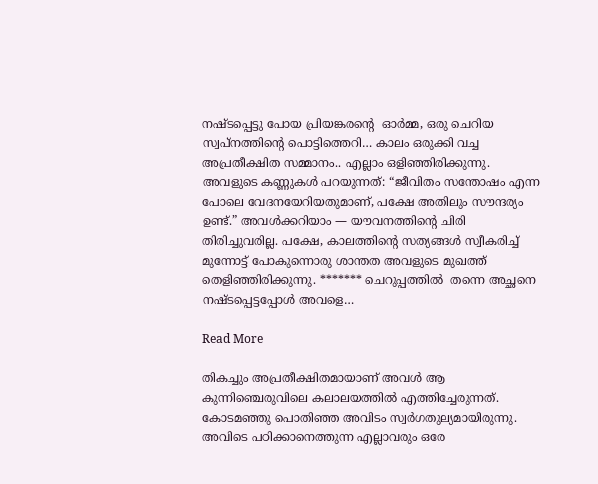നഷ്ടപ്പെട്ടു പോയ പ്രിയങ്കരന്‍റെ  ഓർമ്മ, ഒരു ചെറിയ സ്വപ്നത്തിന്റെ പൊട്ടിത്തെറി… കാലം ഒരുക്കി വച്ച അപ്രതീക്ഷിത സമ്മാനം.. എല്ലാം ഒളിഞ്ഞിരിക്കുന്നു. അവളുടെ കണ്ണുകൾ പറയുന്നത്: “ജീവിതം സന്തോഷം എന്ന പോലെ വേദനയേറിയതുമാണ്, പക്ഷേ അതിലും സൗന്ദര്യം ഉണ്ട്.” അവൾക്കറിയാം — യൗവനത്തിന്റെ ചിരി തിരിച്ചുവരില്ല. പക്ഷേ, കാലത്തിന്റെ സത്യങ്ങൾ സ്വീകരിച്ച് മുന്നോട്ട് പോകുന്നൊരു ശാന്തത അവളുടെ മുഖത്ത് തെളിഞ്ഞിരിക്കുന്നു. ******* ചെറുപ്പത്തില്‍  തന്നെ അച്ഛനെ നഷ്ടപ്പെട്ടപ്പോള്‍ അവളെ…

Read More

തികച്ചും അപ്രതീക്ഷിതമായാണ് അവള്‍ ആ കുന്നിഞ്ചെരുവിലെ കലാലയത്തില്‍ എത്തിച്ചേരുന്നത്. കോടമഞ്ഞു പൊതിഞ്ഞ അവിടം സ്വര്‍ഗതുല്യമായിരുന്നു. അവിടെ പഠിക്കാനെത്തുന്ന എല്ലാവരും ഒരേ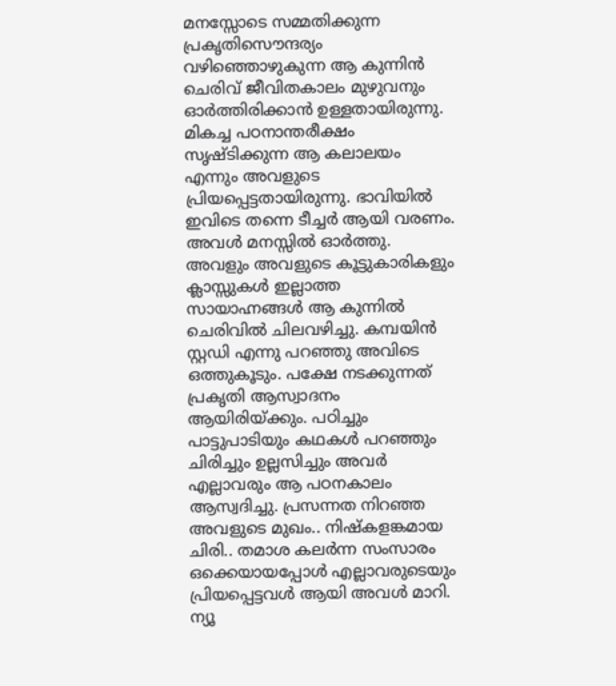മനസ്സോടെ സമ്മതിക്കുന്ന പ്രകൃതിസൌന്ദര്യം വഴിഞ്ഞൊഴുകുന്ന ആ കുന്നിന്‍ ചെരിവ് ജീവിതകാലം മുഴുവനും ഓര്‍ത്തിരിക്കാന്‍ ഉള്ളതായിരുന്നു. മികച്ച പഠനാന്തരീക്ഷം സൃഷ്ടിക്കുന്ന ആ കലാലയം എന്നും അവളുടെ പ്രിയപ്പെട്ടതായിരുന്നു. ഭാവിയില്‍ ഇവിടെ തന്നെ ടീച്ചര്‍ ആയി വരണം. അവള്‍ മനസ്സില്‍ ഓര്‍ത്തു. അവളും അവളുടെ കൂട്ടുകാരികളും ക്ലാസ്സുകള്‍ ഇല്ലാത്ത സായാഹ്നങ്ങള്‍ ആ കുന്നില്‍ ചെരിവില്‍ ചിലവഴിച്ചു. കമ്പയിന്‍ സ്റ്റഡി എന്നു പറഞ്ഞു അവിടെ ഒത്തുകൂടും. പക്ഷേ നടക്കുന്നത് പ്രകൃതി ആസ്വാദനം ആയിരിയ്ക്കും. പഠിച്ചും പാട്ടുപാടിയും കഥകള്‍ പറഞ്ഞും ചിരിച്ചും ഉല്ലസിച്ചും അവര്‍ എല്ലാവരും ആ പഠനകാലം ആസ്വദിച്ചു. പ്രസന്നത നിറഞ്ഞ അവളുടെ മുഖം.. നിഷ്കളങ്കമായ ചിരി.. തമാശ കലര്‍ന്ന സംസാരം ഒക്കെയായപ്പോള്‍ എല്ലാവരുടെയും പ്രിയപ്പെട്ടവള്‍ ആയി അവള്‍ മാറി. ന്യൂ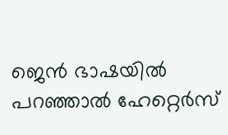ജെന്‍ ഭാഷയില്‍ പറഞ്ഞാല്‍ ഹേറ്റെര്‍സ്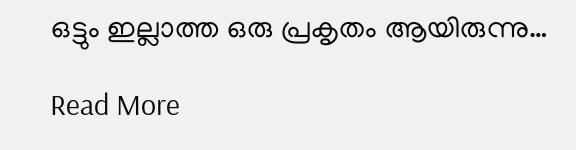ഒട്ടും ഇല്ലാത്ത ഒരു പ്രകൃതം ആയിരുന്നു…

Read More